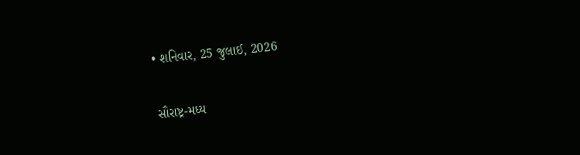• શનિવાર, 25 જુલાઈ, 2026

સૌરાષ્ટ્ર-મધ્ય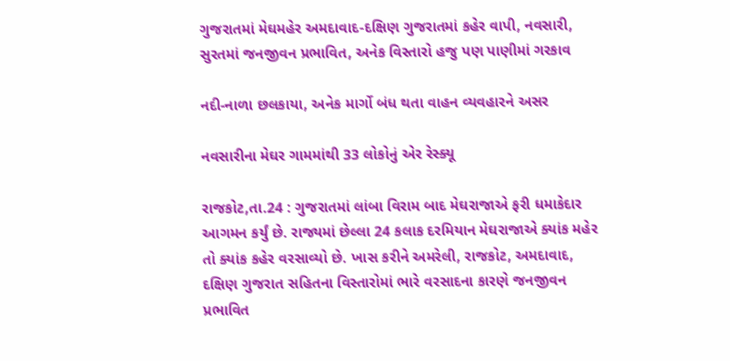ગુજરાતમાં મેઘમહેર અમદાવાદ-દક્ષિણ ગુજરાતમાં કહેર વાપી, નવસારી, સુરતમાં જનજીવન પ્રભાવિત, અનેક વિસ્તારો હજુ પણ પાણીમાં ગરકાવ

નદી-નાળા છલકાયા, અનેક માર્ગો બંધ થતા વાહન વ્યવહારને અસર

નવસારીના મેઘર ગામમાંથી 33 લોકોનું એર રેસ્ક્યૂ

રાજકોટ,તા.24 : ગુજરાતમાં લાંબા વિરામ બાદ મેઘરાજાએ ફરી ધમાકેદાર આગમન કર્યું છે. રાજ્યમાં છેલ્લા 24 કલાક દરમિયાન મેઘરાજાએ ક્યાંક મહેર તો ક્યાંક કહેર વરસાવ્યો છે. ખાસ કરીને અમરેલી, રાજકોટ, અમદાવાદ, દક્ષિણ ગુજરાત સહિતના વિસ્તારોમાં ભારે વરસાદના કારણે જનજીવન પ્રભાવિત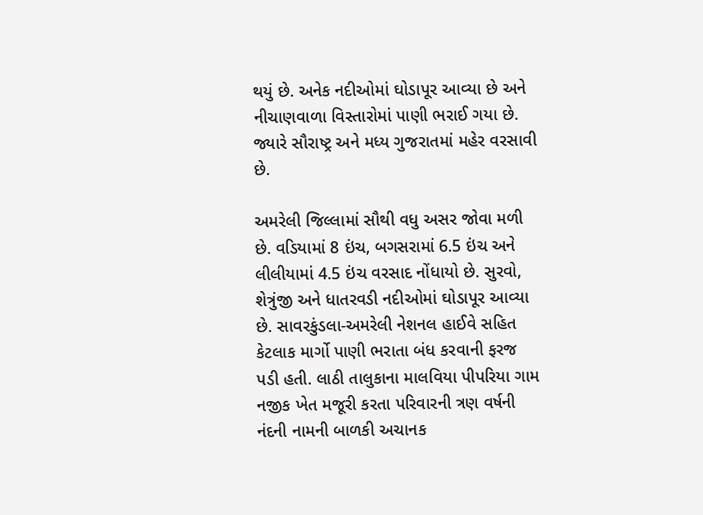થયું છે. અનેક નદીઓમાં ઘોડાપૂર આવ્યા છે અને નીચાણવાળા વિસ્તારોમાં પાણી ભરાઈ ગયા છે. જ્યારે સૌરાષ્ટ્ર અને મધ્ય ગુજરાતમાં મહેર વરસાવી છે.

અમરેલી જિલ્લામાં સૌથી વધુ અસર જોવા મળી છે. વડિયામાં 8 ઇંચ, બગસરામાં 6.5 ઇંચ અને લીલીયામાં 4.5 ઇંચ વરસાદ નોંધાયો છે. સુરવો, શેત્રુંજી અને ધાતરવડી નદીઓમાં ઘોડાપૂર આવ્યા છે. સાવરકુંડલા-અમરેલી નેશનલ હાઈવે સહિત કેટલાક માર્ગો પાણી ભરાતા બંધ કરવાની ફરજ પડી હતી. લાઠી તાલુકાના માલવિયા પીપરિયા ગામ નજીક ખેત મજૂરી કરતા પરિવારની ત્રણ વર્ષની નંદની નામની બાળકી અચાનક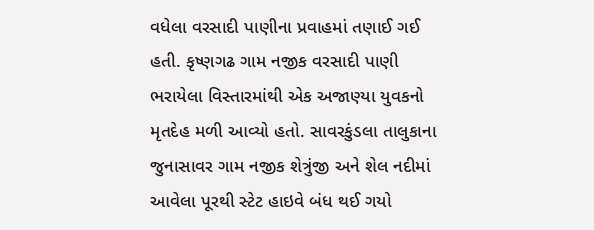વધેલા વરસાદી પાણીના પ્રવાહમાં તણાઈ ગઈ હતી. કૃષ્ણગઢ ગામ નજીક વરસાદી પાણી ભરાયેલા વિસ્તારમાંથી એક અજાણ્યા યુવકનો મૃતદેહ મળી આવ્યો હતો. સાવરકુંડલા તાલુકાના જુનાસાવર ગામ નજીક શેત્રુંજી અને શેલ નદીમાં આવેલા પૂરથી સ્ટેટ હાઇવે બંધ થઈ ગયો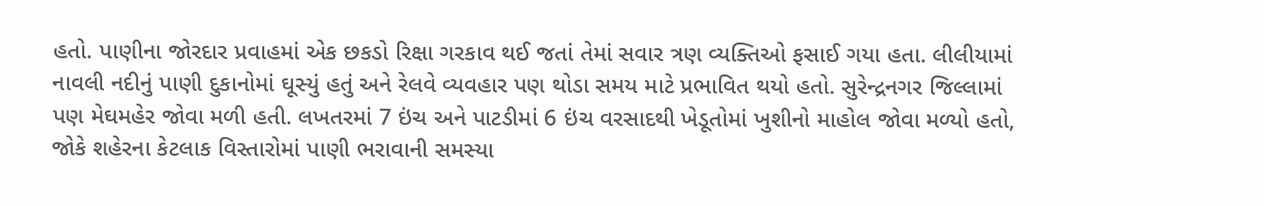હતો. પાણીના જોરદાર પ્રવાહમાં એક છકડો રિક્ષા ગરકાવ થઈ જતાં તેમાં સવાર ત્રણ વ્યક્તિઓ ફસાઈ ગયા હતા. લીલીયામાં નાવલી નદીનું પાણી દુકાનોમાં ઘૂસ્યું હતું અને રેલવે વ્યવહાર પણ થોડા સમય માટે પ્રભાવિત થયો હતો. સુરેન્દ્રનગર જિલ્લામાં પણ મેઘમહેર જોવા મળી હતી. લખતરમાં 7 ઇંચ અને પાટડીમાં 6 ઇંચ વરસાદથી ખેડૂતોમાં ખુશીનો માહોલ જોવા મળ્યો હતો, જોકે શહેરના કેટલાક વિસ્તારોમાં પાણી ભરાવાની સમસ્યા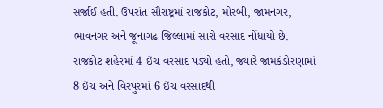સર્જાઈ હતી. ઉપરાંત સૌરાષ્ટ્રમાં રાજકોટ, મોરબી, જામનગર, ભાવનગર અને જૂનાગઢ જિલ્લામાં સારો વરસાદ નોંધાયો છે. રાજકોટ શહેરમાં 4 ઇંચ વરસાદ પડ્યો હતો, જ્યારે જામકંડોરણામાં 8 ઇંચ અને વિરપુરમાં 6 ઇંચ વરસાદથી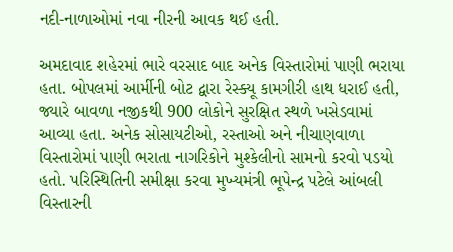નદી-નાળાઓમાં નવા નીરની આવક થઈ હતી.

અમદાવાદ શહેરમાં ભારે વરસાદ બાદ અનેક વિસ્તારોમાં પાણી ભરાયા હતા. બોપલમાં આર્મીની બોટ દ્વારા રેસ્ક્યૂ કામગીરી હાથ ધરાઈ હતી, જ્યારે બાવળા નજીકથી 900 લોકોને સુરક્ષિત સ્થળે ખસેડવામાં આવ્યા હતા. અનેક સોસાયટીઓ, રસ્તાઓ અને નીચાણવાળા વિસ્તારોમાં પાણી ભરાતા નાગરિકોને મુશ્કેલીનો સામનો કરવો પડયો હતો. પરિસ્થિતિની સમીક્ષા કરવા મુખ્યમંત્રી ભૂપેન્દ્ર પટેલે આંબલી વિસ્તારની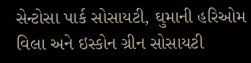સેન્ટોસા પાર્ક સોસાયટી, ઘુમાની હરિઓમ વિલા અને ઇસ્કોન ગ્રીન સોસાયટી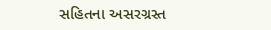સહિતના અસરગ્રસ્ત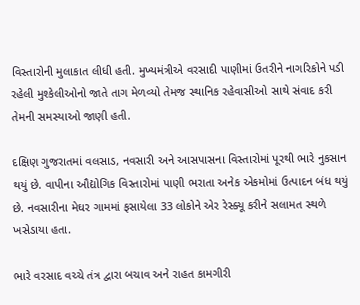વિસ્તારોની મુલાકાત લીધી હતી. મુખ્યમંત્રીએ વરસાદી પાણીમાં ઉતરીને નાગરિકોને પડી રહેલી મુશ્કેલીઓનો જાતે તાગ મેળવ્યો તેમજ સ્થાનિક રહેવાસીઓ સાથે સંવાદ કરી તેમની સમસ્યાઓ જાણી હતી.

દક્ષિણ ગુજરાતમાં વલસાડ, નવસારી અને આસપાસના વિસ્તારોમાં પૂરથી ભારે નુકસાન થયું છે. વાપીના ઔદ્યોગિક વિસ્તારોમાં પાણી ભરાતા અનેક એકમોમાં ઉત્પાદન બંધ થયું છે. નવસારીના મેઘર ગામમાં ફસાયેલા 33 લોકોને એર રેસ્ક્યૂ કરીને સલામત સ્થળે ખસેડાયા હતા.

ભારે વરસાદ વચ્ચે તંત્ર દ્વારા બચાવ અને રાહત કામગીરી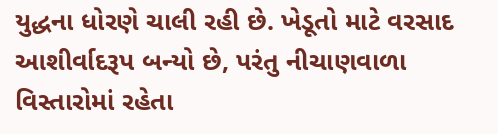યુદ્ધના ધોરણે ચાલી રહી છે. ખેડૂતો માટે વરસાદ આશીર્વાદરૂપ બન્યો છે, પરંતુ નીચાણવાળા વિસ્તારોમાં રહેતા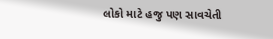લોકો માટે હજુ પણ સાવચેતી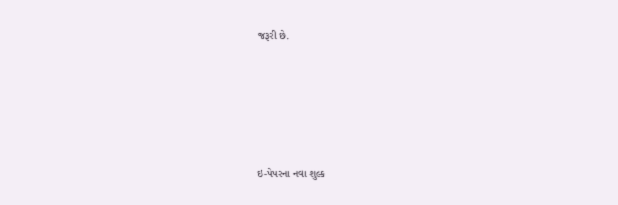જરૂરી છે.





ઇ-પેપરના નવા શુલ્ક